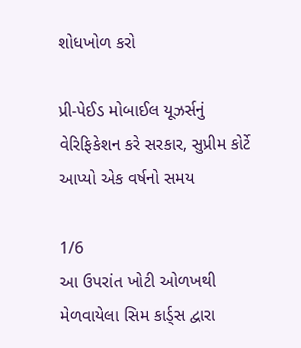શોધખોળ કરો

પ્રી-પેઈડ મોબાઈલ યૂઝર્સનું વેરિફિકેશન કરે સરકાર, સુપ્રીમ કોર્ટે આપ્યો એક વર્ષનો સમય

1/6
આ ઉપરાંત ખોટી ઓળખથી મેળવાયેલા સિમ કાર્ડ્સ દ્વારા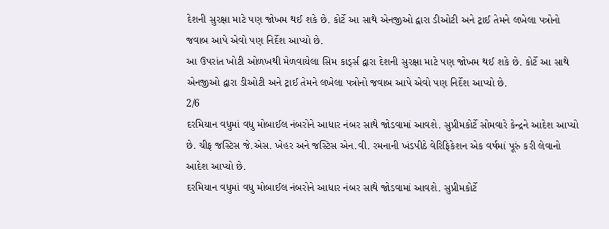દેશની સુરક્ષા માટે પણ જોખમ થઈ શકે છે. કોર્ટે આ સાથે એનજીઓ દ્વારા ડીઓટી અને ટ્રાઈ તેમને લખેલા પત્રોનો જવાબ આપે એવો પણ નિર્દેશ આપ્યો છે.
આ ઉપરાંત ખોટી ઓળખથી મેળવાયેલા સિમ કાર્ડ્સ દ્વારા દેશની સુરક્ષા માટે પણ જોખમ થઈ શકે છે. કોર્ટે આ સાથે એનજીઓ દ્વારા ડીઓટી અને ટ્રાઈ તેમને લખેલા પત્રોનો જવાબ આપે એવો પણ નિર્દેશ આપ્યો છે.
2/6
દરમિયાન વધુમાં વધુ મોબાઈલ નંબરોને આધાર નંબર સાથે જોડવામાં આવશે. સુપ્રીમકોર્ટે સોમવારે કેન્દ્રને આદેશ આપ્યો છે. ચીફ જસ્ટિસ જે.એસ. ખેહર અને જસ્ટિસ એન.વી. રમનાની ખંડપીઠે વેરિફિકેશન એક વર્ષમાં પૂરું કરી લેવાનો આદેશ આપ્યો છે.
દરમિયાન વધુમાં વધુ મોબાઈલ નંબરોને આધાર નંબર સાથે જોડવામાં આવશે. સુપ્રીમકોર્ટે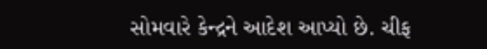સોમવારે કેન્દ્રને આદેશ આપ્યો છે. ચીફ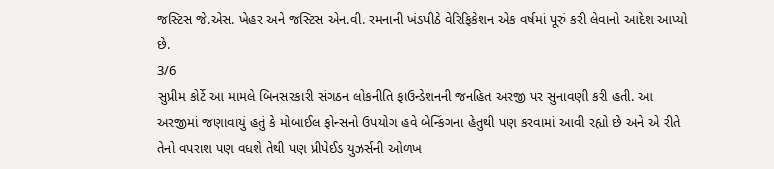જસ્ટિસ જે.એસ. ખેહર અને જસ્ટિસ એન.વી. રમનાની ખંડપીઠે વેરિફિકેશન એક વર્ષમાં પૂરું કરી લેવાનો આદેશ આપ્યો છે.
3/6
સુપ્રીમ કોર્ટે આ મામલે બિનસરકારી સંગઠન લોકનીતિ ફાઉન્ડેશનની જનહિત અરજી પર સુનાવણી કરી હતી. આ અરજીમાં જણાવાયું હતું કે મોબાઈલ ફોન્સનો ઉપયોગ હવે બેન્કિંગના હેતુથી પણ કરવામાં આવી રહ્યો છે અને એ રીતે તેનો વપરાશ પણ વધશે તેથી પણ પ્રીપેઈડ યુઝર્સની ઓળખ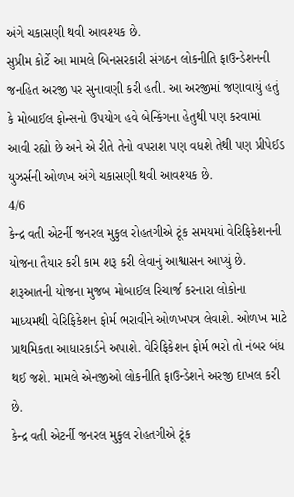અંગે ચકાસણી થવી આવશ્યક છે.
સુપ્રીમ કોર્ટે આ મામલે બિનસરકારી સંગઠન લોકનીતિ ફાઉન્ડેશનની જનહિત અરજી પર સુનાવણી કરી હતી. આ અરજીમાં જણાવાયું હતું કે મોબાઈલ ફોન્સનો ઉપયોગ હવે બેન્કિંગના હેતુથી પણ કરવામાં આવી રહ્યો છે અને એ રીતે તેનો વપરાશ પણ વધશે તેથી પણ પ્રીપેઈડ યુઝર્સની ઓળખ અંગે ચકાસણી થવી આવશ્યક છે.
4/6
કેન્દ્ર વતી એટર્ની જનરલ મુકુલ રોહતગીએ ટૂંક સમયમાં વેરિફિકેશનની યોજના તૈયાર કરી કામ શરૂ કરી લેવાનું આશ્વાસન આપ્યું છે. શરૂઆતની યોજના મુજબ મોબાઈલ રિચાર્જ કરનારા લોકોના માધ્યમથી વેરિફિકેશન ફોર્મ ભરાવીને ઓળખપત્ર લેવાશે. ઓળખ માટે પ્રાથમિકતા આધારકાર્ડને અપાશે. વેરિફિકેશન ફોર્મ ભરો તો નંબર બંધ થઈ જશે. મામલે એનજીઓ લોકનીતિ ફાઉન્ડેશને અરજી દાખલ કરી છે.
કેન્દ્ર વતી એટર્ની જનરલ મુકુલ રોહતગીએ ટૂંક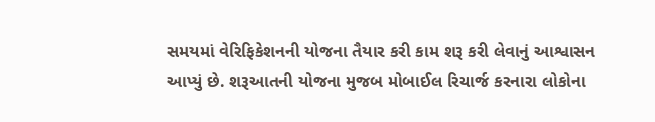સમયમાં વેરિફિકેશનની યોજના તૈયાર કરી કામ શરૂ કરી લેવાનું આશ્વાસન આપ્યું છે. શરૂઆતની યોજના મુજબ મોબાઈલ રિચાર્જ કરનારા લોકોના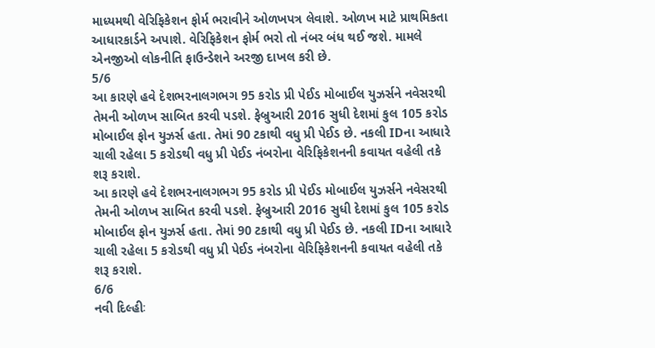માધ્યમથી વેરિફિકેશન ફોર્મ ભરાવીને ઓળખપત્ર લેવાશે. ઓળખ માટે પ્રાથમિકતા આધારકાર્ડને અપાશે. વેરિફિકેશન ફોર્મ ભરો તો નંબર બંધ થઈ જશે. મામલે એનજીઓ લોકનીતિ ફાઉન્ડેશને અરજી દાખલ કરી છે.
5/6
આ કારણે હવે દેશભરનાલગભગ 95 કરોડ પ્રી પેઈડ મોબાઈલ યુઝર્સને નવેસરથી તેમની ઓળખ સાબિત કરવી પડશે. ફેબ્રુઆરી 2016 સુધી દેશમાં કુલ 105 કરોડ મોબાઈલ ફોન યુઝર્સ હતા. તેમાં 90 ટકાથી વધુ પ્રી પેઈડ છે. નકલી IDના આધારે ચાલી રહેલા 5 કરોડથી વધુ પ્રી પેઈડ નંબરોના વેરિફિકેશનની કવાયત વહેલી તકે શરૂ કરાશે.
આ કારણે હવે દેશભરનાલગભગ 95 કરોડ પ્રી પેઈડ મોબાઈલ યુઝર્સને નવેસરથી તેમની ઓળખ સાબિત કરવી પડશે. ફેબ્રુઆરી 2016 સુધી દેશમાં કુલ 105 કરોડ મોબાઈલ ફોન યુઝર્સ હતા. તેમાં 90 ટકાથી વધુ પ્રી પેઈડ છે. નકલી IDના આધારે ચાલી રહેલા 5 કરોડથી વધુ પ્રી પેઈડ નંબરોના વેરિફિકેશનની કવાયત વહેલી તકે શરૂ કરાશે.
6/6
નવી દિલ્હીઃ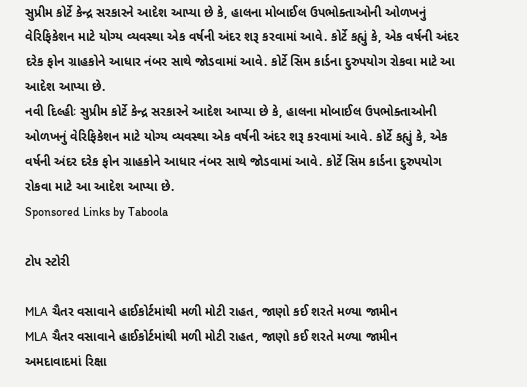સુપ્રીમ કોર્ટે કેન્દ્ર સરકારને આદેશ આપ્યા છે કે, હાલના મોબાઈલ ઉપભોક્તાઓની ઓળખનું વેરિફિકેશન માટે યોગ્ય વ્યવસ્થા એક વર્ષની અંદર શરૂ કરવામાં આવે. કોર્ટે કહ્યું કે, એક વર્ષની અંદર દરેક ફોન ગ્રાહકોને આધાર નંબર સાથે જોડવામાં આવે. કોર્ટે સિમ કાર્ડના દુરુપયોગ રોકવા માટે આ આદેશ આપ્યા છે.
નવી દિલ્હીઃ સુપ્રીમ કોર્ટે કેન્દ્ર સરકારને આદેશ આપ્યા છે કે, હાલના મોબાઈલ ઉપભોક્તાઓની ઓળખનું વેરિફિકેશન માટે યોગ્ય વ્યવસ્થા એક વર્ષની અંદર શરૂ કરવામાં આવે. કોર્ટે કહ્યું કે, એક વર્ષની અંદર દરેક ફોન ગ્રાહકોને આધાર નંબર સાથે જોડવામાં આવે. કોર્ટે સિમ કાર્ડના દુરુપયોગ રોકવા માટે આ આદેશ આપ્યા છે.
Sponsored Links by Taboola

ટોપ સ્ટોરી

MLA ચૈતર વસાવાને હાઈકોર્ટમાંથી મળી મોટી રાહત, જાણો કઈ શરતે મળ્યા જામીન
MLA ચૈતર વસાવાને હાઈકોર્ટમાંથી મળી મોટી રાહત, જાણો કઈ શરતે મળ્યા જામીન
અમદાવાદમાં રિક્ષા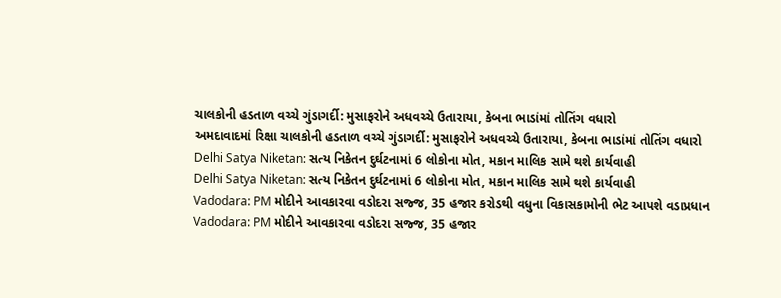ચાલકોની હડતાળ વચ્ચે ગુંડાગર્દી: મુસાફરોને અધવચ્ચે ઉતારાયા, કેબના ભાડાંમાં તોતિંગ વધારો
અમદાવાદમાં રિક્ષા ચાલકોની હડતાળ વચ્ચે ગુંડાગર્દી: મુસાફરોને અધવચ્ચે ઉતારાયા, કેબના ભાડાંમાં તોતિંગ વધારો
Delhi Satya Niketan: સત્ય નિકેતન દુર્ઘટનામાં 6 લોકોના મોત, મકાન માલિક સામે થશે કાર્યવાહી
Delhi Satya Niketan: સત્ય નિકેતન દુર્ઘટનામાં 6 લોકોના મોત, મકાન માલિક સામે થશે કાર્યવાહી
Vadodara: PM મોદીને આવકારવા વડોદરા સજ્જ, 35 હજાર કરોડથી વધુના વિકાસકામોની ભેટ આપશે વડાપ્રધાન
Vadodara: PM મોદીને આવકારવા વડોદરા સજ્જ, 35 હજાર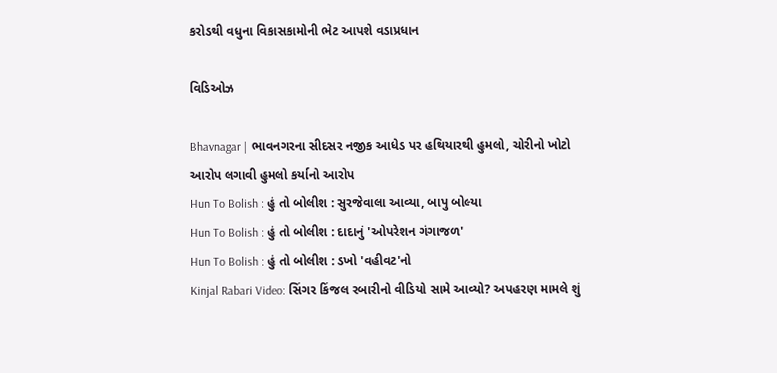કરોડથી વધુના વિકાસકામોની ભેટ આપશે વડાપ્રધાન

વિડિઓઝ

Bhavnagar | ભાવનગરના સીદસર નજીક આધેડ પર હથિયારથી હુમલો, ચોરીનો ખોટો આરોપ લગાવી હુમલો કર્યાનો આરોપ
Hun To Bolish : હું તો બોલીશ : સુરજેવાલા આવ્યા, બાપુ બોલ્યા
Hun To Bolish : હું તો બોલીશ : દાદાનું 'ઓપરેશન ગંગાજળ'
Hun To Bolish : હું તો બોલીશ : ડખો 'વહીવટ'નો
Kinjal Rabari Video: સિંગર કિંજલ રબારીનો વીડિયો સામે આવ્યો? અપહરણ મામલે શું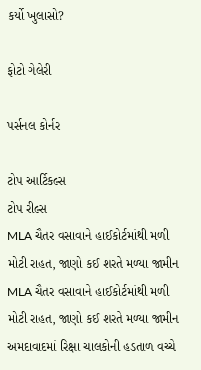કર્યો ખુલાસો?

ફોટો ગેલેરી

પર્સનલ કોર્નર

ટોપ આર્ટિકલ્સ
ટોપ રીલ્સ
MLA ચૈતર વસાવાને હાઈકોર્ટમાંથી મળી મોટી રાહત, જાણો કઈ શરતે મળ્યા જામીન
MLA ચૈતર વસાવાને હાઈકોર્ટમાંથી મળી મોટી રાહત, જાણો કઈ શરતે મળ્યા જામીન
અમદાવાદમાં રિક્ષા ચાલકોની હડતાળ વચ્ચે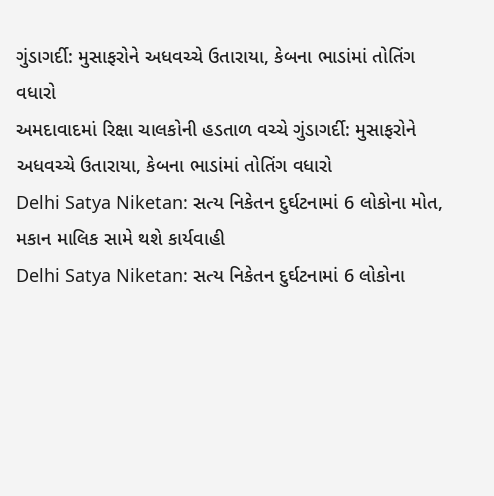ગુંડાગર્દી: મુસાફરોને અધવચ્ચે ઉતારાયા, કેબના ભાડાંમાં તોતિંગ વધારો
અમદાવાદમાં રિક્ષા ચાલકોની હડતાળ વચ્ચે ગુંડાગર્દી: મુસાફરોને અધવચ્ચે ઉતારાયા, કેબના ભાડાંમાં તોતિંગ વધારો
Delhi Satya Niketan: સત્ય નિકેતન દુર્ઘટનામાં 6 લોકોના મોત, મકાન માલિક સામે થશે કાર્યવાહી
Delhi Satya Niketan: સત્ય નિકેતન દુર્ઘટનામાં 6 લોકોના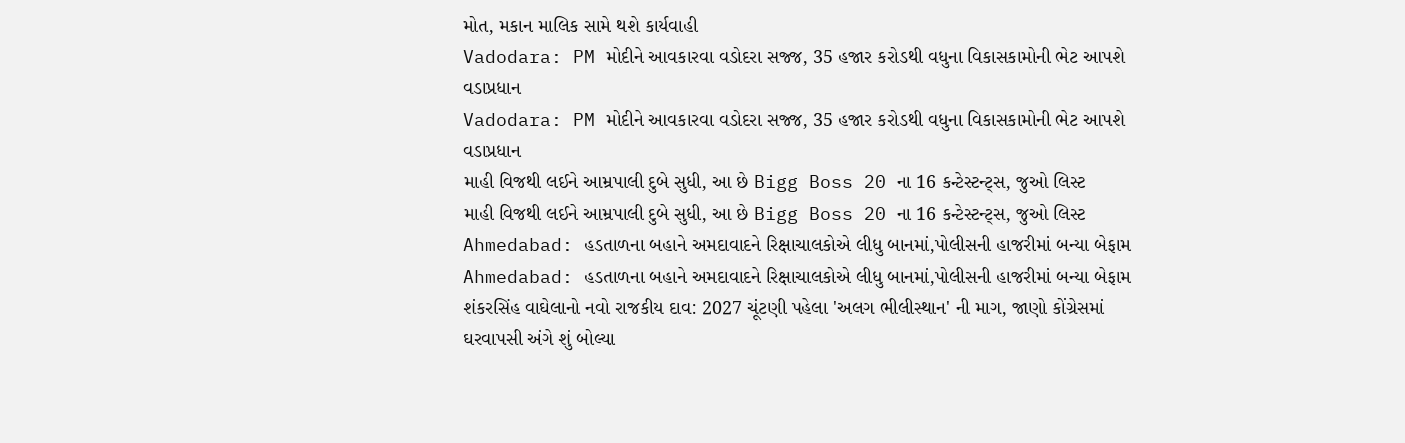મોત, મકાન માલિક સામે થશે કાર્યવાહી
Vadodara: PM મોદીને આવકારવા વડોદરા સજ્જ, 35 હજાર કરોડથી વધુના વિકાસકામોની ભેટ આપશે વડાપ્રધાન
Vadodara: PM મોદીને આવકારવા વડોદરા સજ્જ, 35 હજાર કરોડથી વધુના વિકાસકામોની ભેટ આપશે વડાપ્રધાન
માહી વિજથી લઈને આમ્રપાલી દુબે સુધી, આ છે Bigg Boss 20 ના 16 કન્ટેસ્ટન્ટ્સ, જુઓ લિસ્ટ
માહી વિજથી લઈને આમ્રપાલી દુબે સુધી, આ છે Bigg Boss 20 ના 16 કન્ટેસ્ટન્ટ્સ, જુઓ લિસ્ટ
Ahmedabad: હડતાળના બહાને અમદાવાદને રિક્ષાચાલકોએ લીધુ બાનમાં,પોલીસની હાજરીમાં બન્યા બેફામ
Ahmedabad: હડતાળના બહાને અમદાવાદને રિક્ષાચાલકોએ લીધુ બાનમાં,પોલીસની હાજરીમાં બન્યા બેફામ
શંકરસિંહ વાઘેલાનો નવો રાજકીય દાવ: 2027 ચૂંટણી પહેલા 'અલગ ભીલીસ્થાન' ની માગ, જાણો કોંગ્રેસમાં ઘરવાપસી અંગે શું બોલ્યા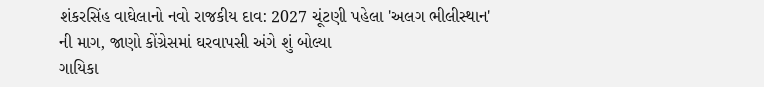શંકરસિંહ વાઘેલાનો નવો રાજકીય દાવ: 2027 ચૂંટણી પહેલા 'અલગ ભીલીસ્થાન' ની માગ, જાણો કોંગ્રેસમાં ઘરવાપસી અંગે શું બોલ્યા
ગાયિકા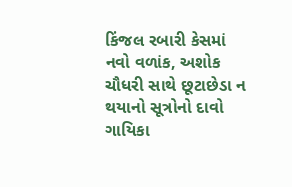કિંજલ રબારી કેસમાં નવો વળાંક, અશોક ચૌધરી સાથે છૂટાછેડા ન થયાનો સૂત્રોનો દાવો
ગાયિકા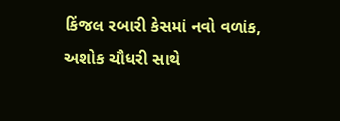કિંજલ રબારી કેસમાં નવો વળાંક, અશોક ચૌધરી સાથે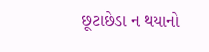છૂટાછેડા ન થયાનો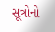સૂત્રોનો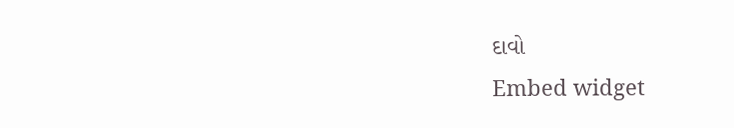દાવો
Embed widget